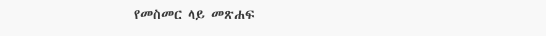የመስመር ላይ መጽሐፍ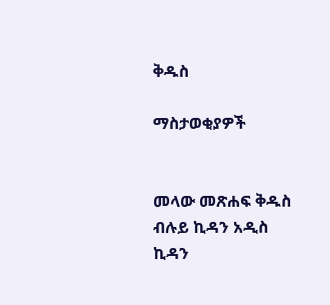ቅዱስ

ማስታወቂያዎች


መላው መጽሐፍ ቅዱስ ብሉይ ኪዳን አዲስ ኪዳን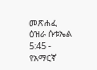መጽሐፈ ዕዝራ ሱቱኤል 5:45 - የአማርኛ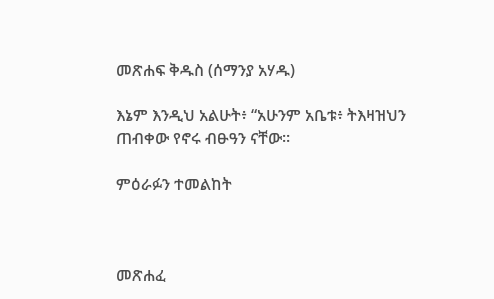መጽሐፍ ቅዱስ (ሰማንያ አሃዱ)

እኔም እንዲህ አልሁት፥ “አሁንም አቤቱ፥ ትእዛዝህን ጠብቀው የኖሩ ብፁዓን ናቸው።

ምዕራፉን ተመልከት



መጽሐፈ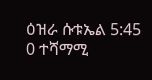ዕዝራ ሱቱኤል 5:45
0 ተሻማሚ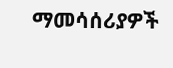ማመሳሰሪያዎች